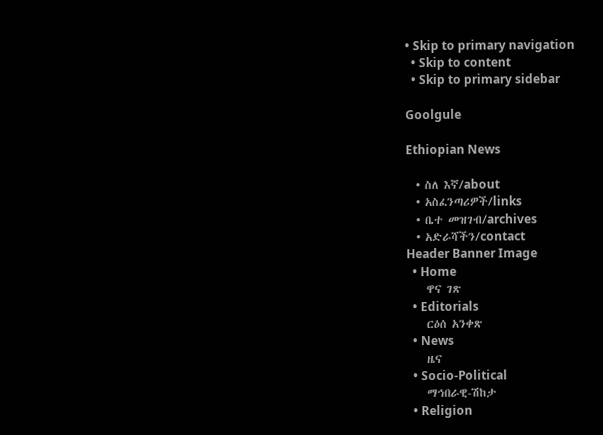• Skip to primary navigation
  • Skip to content
  • Skip to primary sidebar

Goolgule

Ethiopian News

  • ስለ እኛ/about
  • አስፈንጣሪዎች/links
  • ቤተ መዝገብ/archives
  • አድራሻችን/contact
Header Banner Image
  • Home
    ዋና ገጽ
  • Editorials
    ርዕሰ አንቀጽ
  • News
    ዜና
  • Socio-Political
    ማኅበራዊ-ሽከታ
  • Religion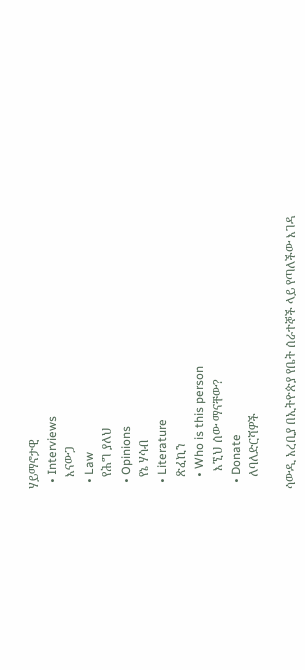ሃይማኖታዊ
  • Interviews
    እናውጋ
  • Law
    የሕግ ያለህ
  • Opinions
    የኔ ሃሳብ
  • Literature
    ጽፈኪን
    • Who is this person
      እኚህ ሰው ማናቸው?
  • Donate
    ለባለድርሻዎች

ሳውዲ አረቢያ በኢትዮጵያ የቤት ሰራተኞች ላይ የጣለችው እገዳ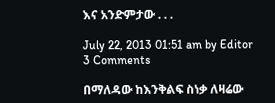እና አንድምታው . . .

July 22, 2013 01:51 am by Editor 3 Comments

በማለዳው ከእንቅልፍ ስነቃ ለዛሬው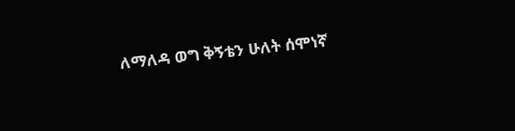ለማለዳ ወግ ቅኝቴን ሁለት ሰሞነኛ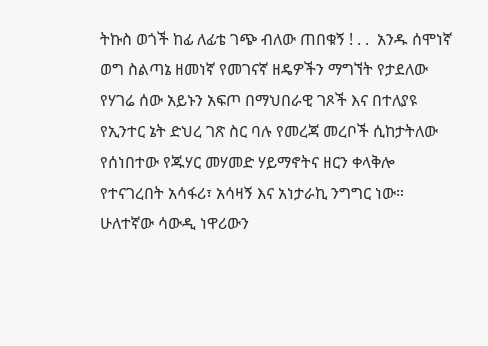ትኩስ ወጎች ከፊ ለፊቴ ገጭ ብለው ጠበቁኝ ! . .  አንዱ ሰሞነኛ ወግ ስልጣኔ ዘመነኛ የመገናኛ ዘዴዎችን ማግኘት የታደለው የሃገሬ ሰው አይኑን አፍጦ በማህበራዊ ገጾች እና በተለያዩ የኢንተር ኔት ድህረ ገጽ ስር ባሉ የመረጃ መረቦች ሲከታትለው የሰነበተው የጁሃር መሃመድ ሃይማኖትና ዘርን ቀላቅሎ የተናገረበት አሳፋሪ፣ አሳዛኝ እና አነታራኪ ንግግር ነው። ሁለተኛው ሳውዲ ነዋሪውን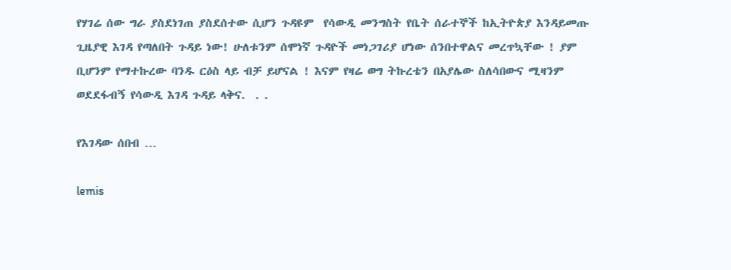የሃገሬ ሰው ግራ ያስደነገጠ ያስደሰተው ሲሆን ጉዳዩም  የሳውዲ መንግስት የቤት ሰራተኞች ከኢትዮጵያ እንዳይመጡ ጊዜያዊ እገዳ የጣለበት ጉዳይ ነው! ሁለቱንም ሰሞነኛ ጉዳዮች መነጋገሪያ ሆነው ሰንበተዋልና መረጥኳቸው ! ያም ቢሆንም የማተኩረው ባንዱ ርዕስ ላይ ብቻ ይሆናል ! እናም የዛሬ ወግ ትኩረቴን በአያሌው ስለሳበውና ሚዛንም ወደደፋብኝ የሳውዲ እገዳ ጉዳይ ላቅና.  . .

የእገዳው ሰበብ …

lemis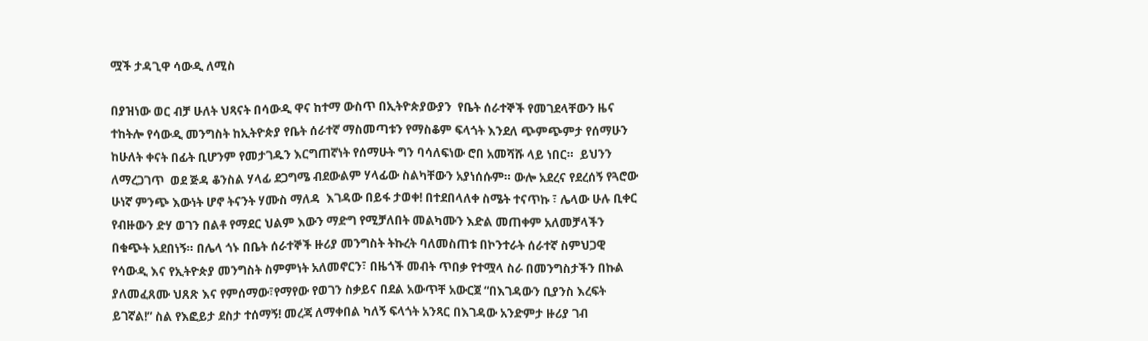ሟች ታዳጊዋ ሳውዲ ለሚስ

በያዝነው ወር ብቻ ሁለት ህጻናት በሳውዲ ዋና ከተማ ውስጥ በኢትዮጵያውያን  የቤት ሰራተኞች የመገደላቸውን ዜና ተከትሎ የሳውዲ መንግስት ከኢትዮጵያ የቤት ሰራተኛ ማስመጣቱን የማስቆም ፍላጎት እንደለ ጭምጭምታ የሰማሁን ከሁለት ቀናት በፊት ቢሆንም የመታገዱን እርግጠኛነት የሰማሁት ግን ባሳለፍነው ሮበ አመሻሹ ላይ ነበር።  ይህንን ለማረጋገጥ  ወደ ጅዳ ቆንስል ሃላፊ ደጋግሜ ብደውልም ሃላፊው ስልካቸውን አያነሰሱም። ውሎ አደረና የደረሰኝ የጓሮው ሁነኛ ምንጭ እውነት ሆኖ ትናንት ሃሙስ ማለዳ  እገዳው በይፋ ታወቀ! በተደበላለቀ ስሜት ተናጥኩ ፣ ሌላው ሁሉ ቢቀር የብዙውን ድሃ ወገን በልቶ የማደር ህልም እውን ማድግ የሚቻለበት መልካሙን እድል መጠቀም አለመቻላችን በቁጭት አደበነኝ። በሌላ ጎኑ በቤት ሰራተኞች ዙሪያ መንግስት ትኩረት ባለመስጠቱ በኮንተራት ሰራተኛ ስምህጋዊ  የሳውዲ እና የኢትዮጵያ መንግስት ስምምነት አለመኖርን፣ በዜጎች መብት ጥበቃ የተሟላ ስራ በመንግስታችን በኩል ያለመፈጸሙ ህጸጽ እና የምሰማው፣የማየው የወገን ስቃይና በደል አውጥቸ አውርጀ “በእገዳውን ቢያንስ እረፍት ይገኛል!” ስል የእፎይታ ደስታ ተሰማኝ! መረጃ ለማቀበል ካለኝ ፍላጎት አንጻር በእገዳው አንድምታ ዙሪያ ገብ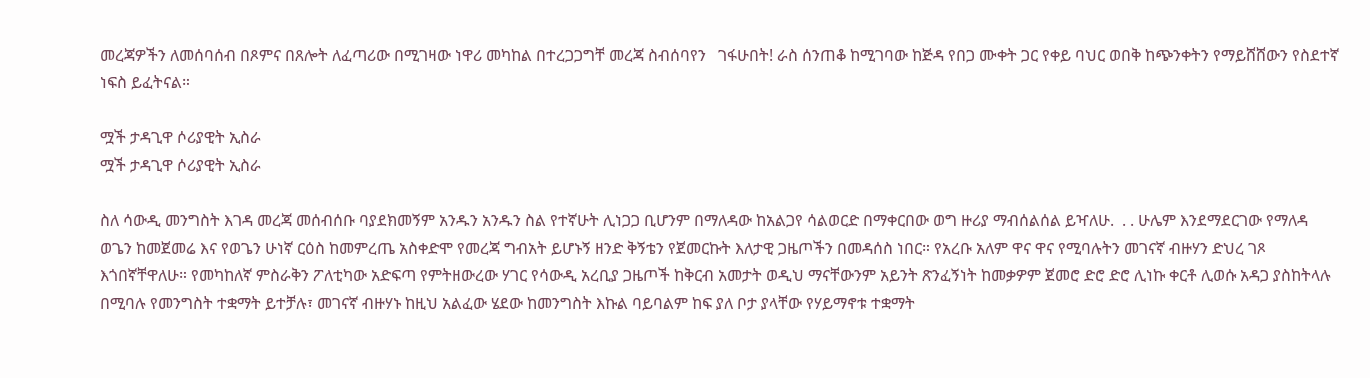መረጃዎችን ለመሰባሰብ በጾምና በጸሎት ለፈጣሪው በሚገዛው ነዋሪ መካከል በተረጋጋግቸ መረጃ ስብሰባየን   ገፋሁበት! ራስ ሰንጠቆ ከሚገባው ከጅዳ የበጋ ሙቀት ጋር የቀይ ባህር ወበቅ ከጭንቀትን የማይሸሸውን የስደተኛ ነፍስ ይፈትናል።

ሟች ታዳጊዋ ሶሪያዊት ኢስራ
ሟች ታዳጊዋ ሶሪያዊት ኢስራ

ስለ ሳውዲ መንግስት እገዳ መረጃ መሰብሰቡ ባያደክመኝም አንዱን አንዱን ስል የተኛሁት ሊነጋጋ ቢሆንም በማለዳው ከአልጋየ ሳልወርድ በማቀርበው ወግ ዙሪያ ማብሰልሰል ይዣለሁ.  . . ሁሌም እንደማደርገው የማለዳ ወጌን ከመጀመሬ እና የወጌን ሁነኛ ርዕስ ከመምረጤ አስቀድሞ የመረጃ ግብአት ይሆኑኝ ዘንድ ቅኝቴን የጀመርኩት እለታዊ ጋዜጦችን በመዳሰስ ነበር። የአረቡ አለም ዋና ዋና የሚባሉትን መገናኛ ብዙሃን ድህረ ገጾ እጎበኛቸዋለሁ። የመካከለኛ ምስራቅን ፖለቲካው አድፍጣ የምትዘውረው ሃገር የሳውዲ አረቢያ ጋዜጦች ከቅርብ አመታት ወዲህ ማናቸውንም አይንት ጽንፈኝነት ከመቃዎም ጀመሮ ድሮ ድሮ ሊነኩ ቀርቶ ሊወሱ አዳጋ ያስከትላሉ በሚባሉ የመንግስት ተቋማት ይተቻሉ፣ መገናኛ ብዙሃኑ ከዚህ አልፈው ሄደው ከመንግስት እኩል ባይባልም ከፍ ያለ ቦታ ያላቸው የሃይማኖቱ ተቋማት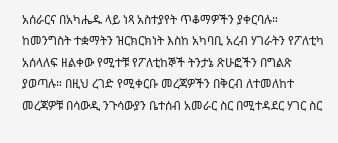አሰራርና በአካሔዱ ላይ ነጻ አስተያየት ጥቆማዎችን ያቀርባሉ። ከመንግስት ተቋማትን ዝርክርክነት እስከ አካባቢ አረብ ሃገራትን የፖለቲካ አሰላለፍ ዘልቀው የሚተቹ የፖለቲከኞች ትንታኔ ጽሁፎችን በግልጽ ያወጣሉ። በዚህ ረገድ የሚቀርቡ መረጃዎችን በቅርብ ለተመለከተ መረጃዎቹ በሳውዲ ንጉሳውያን ቤተሰብ አመራር ስር በሚተዳደር ሃገር ስር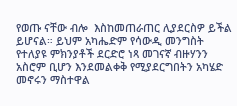የወጡ ናቸው ብሎ  እስከመጠራጠር ሊያደርስዎ ይችል ይሆናል። ይህም አካሔድም የሳውዲ መንግስት የተለያዩ ምክንያቶች ደርድሮ ነጻ መገናኛ ብዙሃንን  አስሮም ቢሆን እንደመልቀቅ የሚያደርግበትን አካሄድ መኖሩን ማስተዋል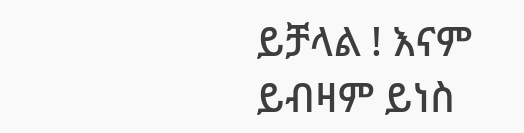ይቻላል ! እናም ይብዛም ይነስ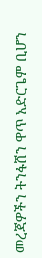መረጃዎችን ትንፋሸን ዋጥ አድርጌም ቢሆን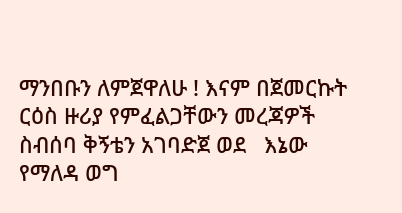ማንበቡን ለምጀዋለሁ ! እናም በጀመርኩት ርዕስ ዙሪያ የምፈልጋቸውን መረጃዎች ስብሰባ ቅኝቴን አገባድጀ ወደ   እኔው የማለዳ ወግ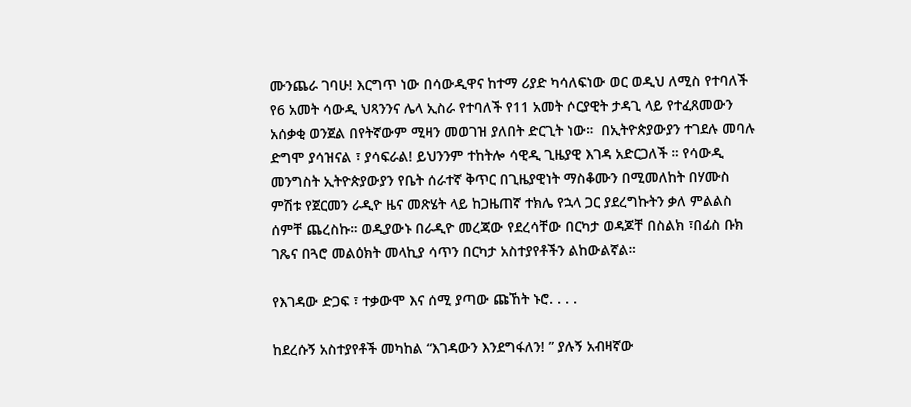ሙንጨራ ገባሁ! እርግጥ ነው በሳውዲዋና ከተማ ሪያድ ካሳለፍነው ወር ወዲህ ለሚስ የተባለች የ6 አመት ሳውዲ ህጻንንና ሌላ ኢስራ የተባለች የ11 አመት ሶርያዊት ታዳጊ ላይ የተፈጸመውን አሰቃቂ ወንጀል በየትኛውም ሚዛን መወገዝ ያለበት ድርጊት ነው።  በኢትዮጵያውያን ተገደሉ መባሉ ድግሞ ያሳዝናል ፣ ያሳፍራል! ይህንንም ተከትሎ ሳዊዲ ጊዜያዊ እገዳ አድርጋለች ። የሳውዲ መንግስት ኢትዮጵያውያን የቤት ሰራተኛ ቅጥር በጊዜያዊነት ማስቆሙን በሚመለከት በሃሙስ ምሽቱ የጀርመን ራዲዮ ዜና መጽሄት ላይ ከጋዜጠኛ ተክሌ የኋላ ጋር ያደረግኩትን ቃለ ምልልስ ሰምቸ ጨረስኩ። ወዲያውኑ በራዲዮ መረጃው የደረሳቸው በርካታ ወዳጆቸ በስልክ ፣በፊስ ቡክ ገጼና በጓሮ መልዕክት መላኪያ ሳጥን በርካታ አስተያየቶችን ልከውልኛል።

የእገዳው ድጋፍ ፣ ተቃውሞ እና ሰሚ ያጣው ጩኸት ኑሮ. . . .

ከደረሱኝ አስተያየቶች መካከል “እገዳውን እንደግፋለን! ” ያሉኝ አብዛኛው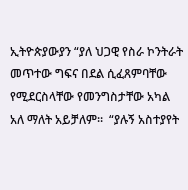ኢትዮጵያውያን “ያለ ህጋዊ የስራ ኮንትራት መጥተው ግፍና በደል ሲፈጸምባቸው የሚደርስላቸው የመንግስታቸው አካል አለ ማለት አይቻለም።  “ያሉኝ አስተያየት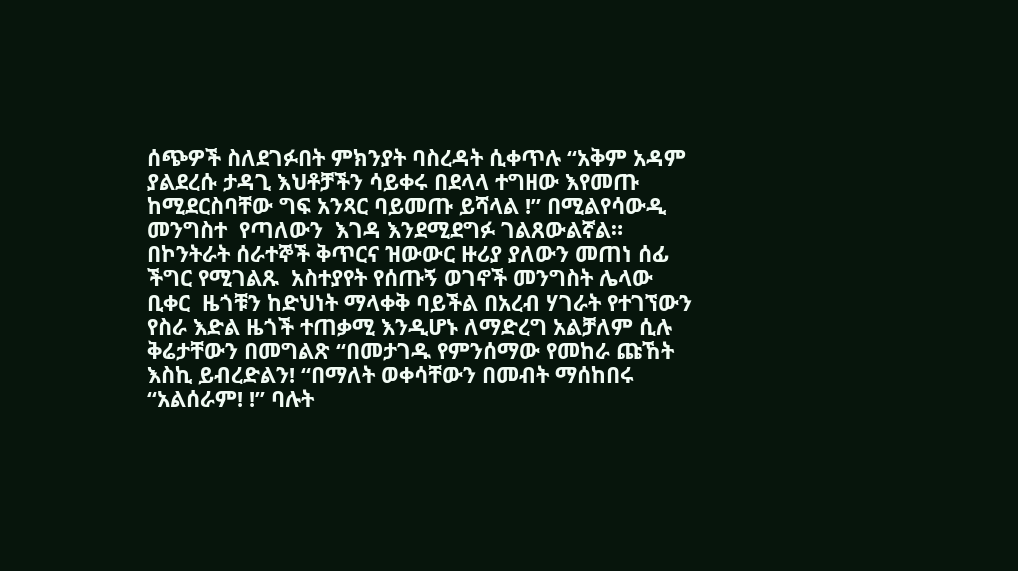ሰጭዎች ስለደገፉበት ምክንያት ባስረዳት ሲቀጥሉ “አቅም አዳም ያልደረሱ ታዳጊ እህቶቻችን ሳይቀሩ በደላላ ተግዘው እየመጡ ከሚደርስባቸው ግፍ አንጻር ባይመጡ ይሻላል !” በሚልየሳውዲ መንግስተ  የጣለውን  እገዳ እንደሚደግፉ ገልጸውልኛል። በኮንትራት ሰራተኞች ቅጥርና ዝውውር ዙሪያ ያለውን መጠነ ሰፊ ችግር የሚገልጹ  አስተያየት የሰጡኝ ወገኖች መንግስት ሌላው ቢቀር  ዜጎቹን ከድህነት ማላቀቅ ባይችል በአረብ ሃገራት የተገኘውን የስራ እድል ዜጎች ተጠቃሚ እንዲሆኑ ለማድረግ አልቻለም ሲሉ ቅሬታቸውን በመግልጽ “በመታገዱ የምንሰማው የመከራ ጩኸት እስኪ ይብረድልን! “በማለት ወቀሳቸውን በመብት ማሰከበሩ “አልሰራም! !” ባሉት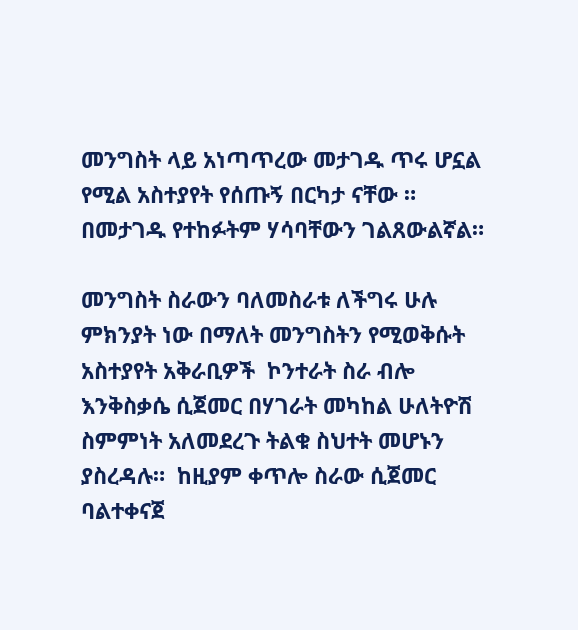መንግስት ላይ አነጣጥረው መታገዱ ጥሩ ሆኗል የሚል አስተያየት የሰጡኝ በርካታ ናቸው ። በመታገዱ የተከፉትም ሃሳባቸውን ገልጸውልኛል።

መንግስት ስራውን ባለመስራቱ ለችግሩ ሁሉ ምክንያት ነው በማለት መንግስትን የሚወቅሱት አስተያየት አቅራቢዎች  ኮንተራት ስራ ብሎ እንቅስቃሴ ሲጀመር በሃገራት መካከል ሁለትዮሽ ስምምነት አለመደረጉ ትልቁ ስህተት መሆኑን ያስረዳሉ።  ከዚያም ቀጥሎ ስራው ሲጀመር ባልተቀናጀ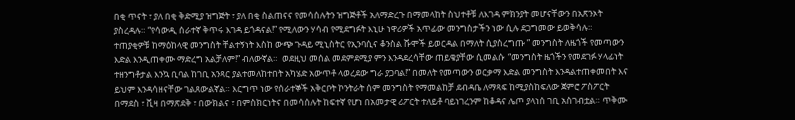በቂ ጥናት ፣ ያለ በቂ ቅድሚያ ዝግጅት ፣ ያለ በቂ ስልጠናና የመሳሰሉትን ዝግጅቶች አለማድረጉ በማመላከት ስህተቶቹ ለእገዳ ምክንያት መሆናቸውን በአጽንኦት ያስረዳሉ። “የሳውዲ ሰራተኛ ቅጥሩ እገዳ ይጎዳናል!” የሚለውን ሃሳብ የሚደግፉት እኒሁ ነዋሪዎች አጥፊው መንግስታችን ነው ሲሉ ደጋግመው ይወቅሳሉ። ተጠያቂዎቹ ከማዕከላዊ መንግስት ቸልተኝነት እስከ ውጭ ጉዳይ ሚኒስትር የኢንባሲና ቆንስል ሹሞች ይወርዳል በማለት ሲያስረግጡ ” መንግስት ለዜጎች የመጣውን እድል እንዲጠቀሙ ማድረግ አልቻለም!” ብለውኛል።  ወደዚህ መሰል መደምደሚያ ምን እንዳደረሳቸው ጠይቄያቸው ሲመልሱ  “መንግስት ዜጎችን የመደገፉ ሃላፊነት ተዘንግቶታል እንኳ ቢባል ከገቢ አንጻር ያልተመለከተበት አካሄድ አውጥቶ ላወረደው ግራ ያጋባል!” በመለት የመጣውን ወርቃማ እድል መንግስት እንዳልተጠቀመበት እና ይህም እንዳሳዘናቸው ገልጸውልኛል። እርግጥ ነው የሰራተኞች አቅርቦት ኮንትራት ሰም መንግስት የማመልከቻ ደብዳቤ ለማጻፍ ከሚያስከፍለው ጀምሮ ፖስፖርት በማደስ ፣ ቪዛ በማጽደቅ ፣ በውክልና ፣ በምስክርነትና በመሳሰሉት ከፍተኛ የሆነ በአመታዊ ሪፖርት ተለይቶ ባይነገረንም ከቆዳና ሌጦ ያላነሰ ገቢ አስገብቷል። ጥቅሙ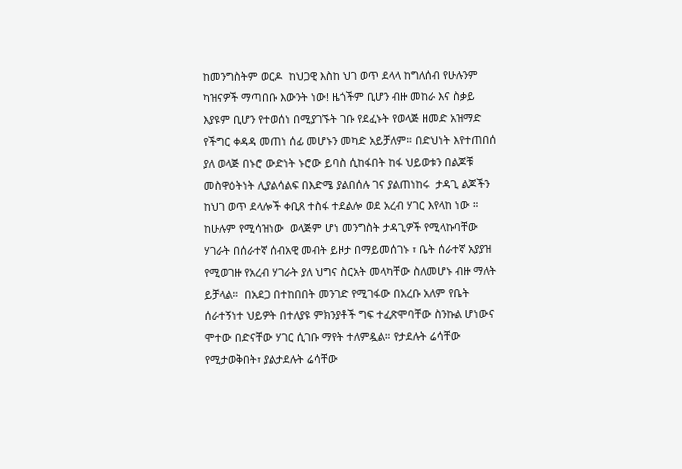ከመንግስትም ወርዶ  ከህጋዊ እስከ ህገ ወጥ ደላላ ከግለሰብ የሁሉንም ካዝናዎች ማጣበቡ እውንት ነው! ዜጎችም ቢሆን ብዙ መከራ እና ስቃይ እያዩም ቢሆን የተወሰነ በሚያገኙት ገቡ የደፈኑት የወላጅ ዘመድ አዝማድ የችግር ቀዳዳ መጠነ ሰፊ መሆኑን መካድ አይቻለም። በድህነት እየተጠበሰ ያለ ወላጅ በኑሮ ውድነት ኑሮው ይባስ ሲከፋበት ከፋ ህይወቱን በልጆቹ መስዋዕትነት ሊያልሳልፍ በእድሜ ያልበሰሉ ገና ያልጠነከሩ  ታዳጊ ልጆችን ከህገ ወጥ ደላሎች ቀቢጸ ተስፋ ተደልሎ ወደ አረብ ሃገር እየላከ ነው ። ከሁሉም የሚሳዝነው  ወላጅም ሆነ መንግስት ታዳጊዎች የሚላኩባቸው ሃገራት በሰራተኛ ሰብአዊ መብት ይዞታ በማይመሰገኑ ፣ ቤት ሰራተኛ አያያዝ የሚወገዙ የአረብ ሃገራት ያለ ህግና ስርአት መላካቸው ስለመሆኑ ብዙ ማለት ይቻላል።  በአደጋ በተከበበት መንገድ የሚገፋው በአረቡ አለም የቤት ሰራተኝነተ ህይዎት በተለያዩ ምክንያቶች ግፍ ተፈጽሞባቸው ስንኩል ሆነውና ሞተው በድናቸው ሃገር ሲገቡ ማየት ተለምዷል። የታደሉት ሬሳቸው የሚታወቅበት፣ ያልታደሉት ሬሳቸው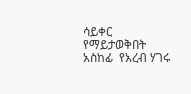ሳይቀር የማይታወቅበት አስከፊ  የአረብ ሃገሩ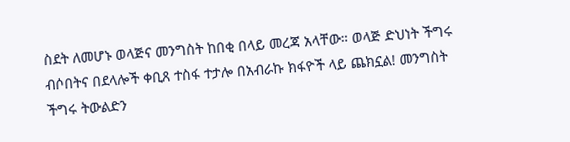ስደት ለመሆኑ ወላጅና መንግስት ከበቂ በላይ መረጃ አላቸው። ወላጅ ድህነት ችግሩ ብሶበትና በደላሎች ቀቢጸ ተስፋ ተታሎ በአብራኩ ክፋዮች ላይ ጨክኗል! መንግስት ችግሩ ትውልድን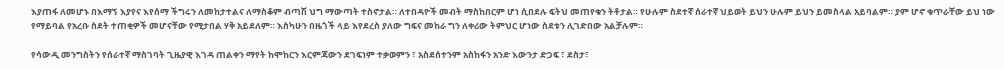እያጠፋ ለመሆኑ በእማኝ እያየና እየሰማ ችግሩን ለመከታተልና ለማስቆም ብጣሽ ህግ ማውጣት ተስኖታል። ለተበዳዮች መብት ማስከበርም ሆነ ሲበደሉ ፍትህ መጠየቁን ትቶታል። የሁሉም ስደተኛ ሰራተኛ ህይወት ይህን ሁሉም ይህን ይመስላል አይባልም። ያም ሆኖ ቁጥራቸው ይህ ነው የማይባል የአረቡ ስደት ተጠቂዎች መሆናቸው የሚታበል ሃቅ አይደለም። እስካሁን በዜጎች ላይ እየደረስ ያለው ግፍና መከራ ግን ለቀሪው ትምህር ሆነው ስደቱን ሊገድበው አልቻሉም።

የሳውዲ መንግስትን የሰራተኛ ማስገባት ጊዜያዊ እገዳ ጠልቀን ማየት ከሞከርን እርምጃውን ደገፍነም ተቃወምን ፣ አስደሰተንም አስከፋን አንድ እውንታ ድጋፍ ፣ ደስታ፣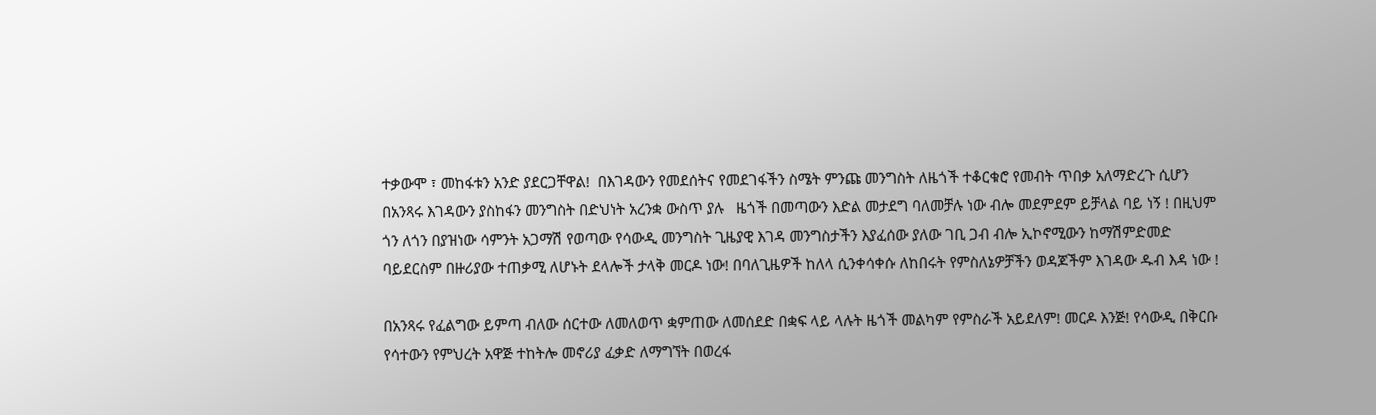ተቃውሞ ፣ መከፋቱን አንድ ያደርጋቸዋል!  በእገዳውን የመደሰትና የመደገፋችን ስሜት ምንጩ መንግስት ለዜጎች ተቆርቁሮ የመብት ጥበቃ አለማድረጉ ሲሆን  በአንጻሩ እገዳውን ያስከፋን መንግስት በድህነት አረንቋ ውስጥ ያሉ   ዜጎች በመጣውን እድል መታደግ ባለመቻሉ ነው ብሎ መደምደም ይቻላል ባይ ነኝ ! በዚህም ጎን ለጎን በያዝነው ሳምንት አጋማሽ የወጣው የሳውዲ መንግስት ጊዜያዊ እገዳ መንግስታችን እያፈሰው ያለው ገቢ ጋብ ብሎ ኢኮኖሚውን ከማሽምድመድ ባይደርስም በዙሪያው ተጠቃሚ ለሆኑት ደላሎች ታላቅ መርዶ ነው! በባለጊዜዎች ከለላ ሲንቀሳቀሱ ለከበሩት የምስለኔዎቻችን ወዳጆችም እገዳው ዱብ እዳ ነው !

በአንጻሩ የፈልግው ይምጣ ብለው ሰርተው ለመለወጥ ቋምጠው ለመሰደድ በቋፍ ላይ ላሉት ዜጎች መልካም የምስራች አይደለም! መርዶ እንጅ! የሳውዲ በቅርቡ የሳተውን የምህረት አዋጅ ተከትሎ መኖሪያ ፈቃድ ለማግኘት በወረፋ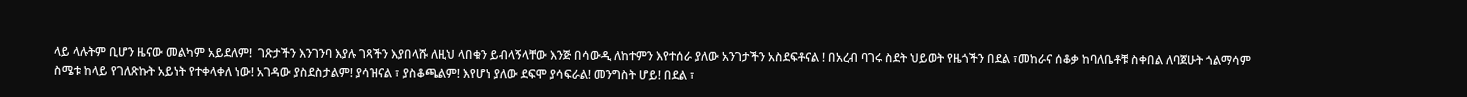ላይ ላሉትም ቢሆን ዜናው መልካም አይደለም!  ገጽታችን እንገንባ እያሉ ገጻችን እያበላሹ ለዚህ ላበቁን ይብላኝላቸው እንጅ በሳውዲ ለከተምን እየተሰራ ያለው አንገታችን አስደፍቶናል ! በአረብ ባገሩ ስደት ህይወት የዜጎችን በደል ፣መከራና ሰቆቃ ከባለቤቶቹ ስቀበል ለባጀሁት ጎልማሳም ስሜቱ ከላይ የገለጽኩት አይነት የተቀላቀለ ነው! አገዳው ያስደስታልም! ያሳዝናል ፣ ያስቆጫልም! እየሆነ ያለው ደፍሞ ያሳፍራል! መንግስት ሆይ! በደል ፣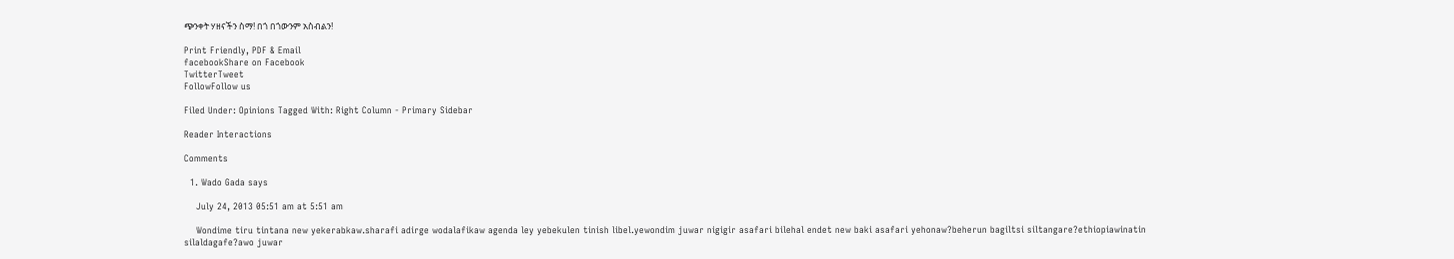ጭንቀት ሃዘናችን ስማ! በጎ በጎውንም አስብልን!

Print Friendly, PDF & Email
facebookShare on Facebook
TwitterTweet
FollowFollow us

Filed Under: Opinions Tagged With: Right Column - Primary Sidebar

Reader Interactions

Comments

  1. Wado Gada says

    July 24, 2013 05:51 am at 5:51 am

    Wondime tiru tintana new yekerabkaw.sharafi adirge wodalafikaw agenda ley yebekulen tinish libel.yewondim juwar nigigir asafari bilehal endet new baki asafari yehonaw?beherun bagiltsi siltangare?ethiopiawinatin silaldagafe?awo juwar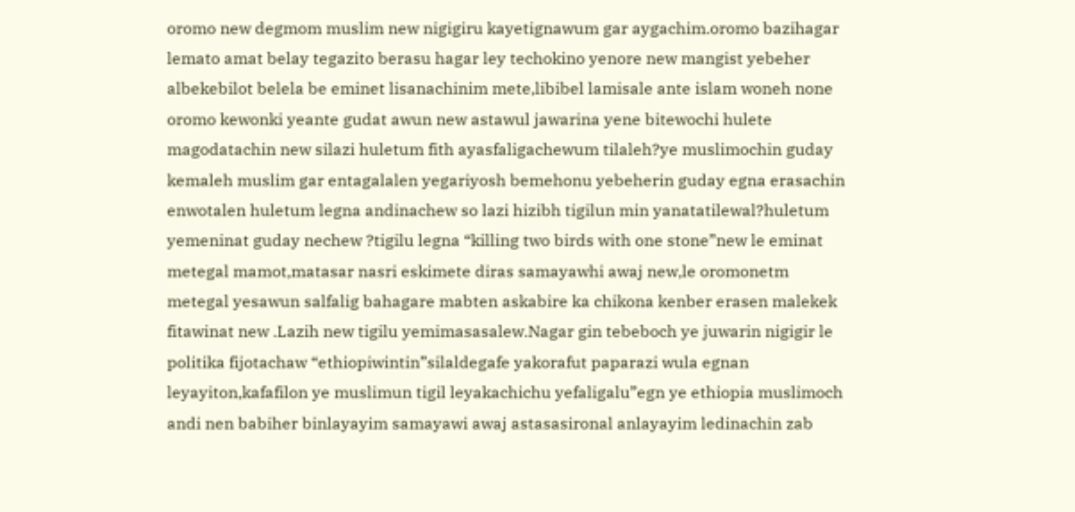oromo new degmom muslim new nigigiru kayetignawum gar aygachim.oromo bazihagar lemato amat belay tegazito berasu hagar ley techokino yenore new mangist yebeher albekebilot belela be eminet lisanachinim mete,libibel lamisale ante islam woneh none oromo kewonki yeante gudat awun new astawul jawarina yene bitewochi hulete magodatachin new silazi huletum fith ayasfaligachewum tilaleh?ye muslimochin guday kemaleh muslim gar entagalalen yegariyosh bemehonu yebeherin guday egna erasachin enwotalen huletum legna andinachew so lazi hizibh tigilun min yanatatilewal?huletum yemeninat guday nechew ?tigilu legna “killing two birds with one stone”new le eminat metegal mamot,matasar nasri eskimete diras samayawhi awaj new,le oromonetm metegal yesawun salfalig bahagare mabten askabire ka chikona kenber erasen malekek fitawinat new .Lazih new tigilu yemimasasalew.Nagar gin tebeboch ye juwarin nigigir le politika fijotachaw “ethiopiwintin”silaldegafe yakorafut paparazi wula egnan leyayiton,kafafilon ye muslimun tigil leyakachichu yefaligalu”egn ye ethiopia muslimoch andi nen babiher binlayayim samayawi awaj astasasironal anlayayim ledinachin zab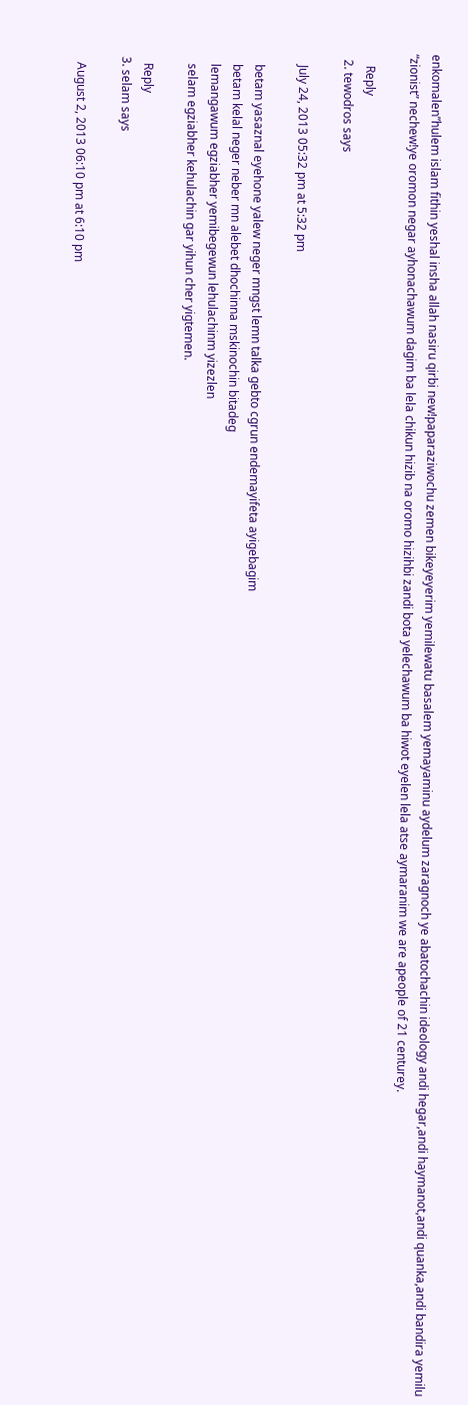enkomalen”hulem islam fithin yeshal insha allah nasiru qirbi new!paparaziwochu zemen bikeyeyerim yemilewatu basalem yemayaminu aydelum zaragnoch ye abatochachin ideology andi hegar,andi haymanot,andi quanka,andi bandira yemilu “zionist” nechew!ye oromon negar ayhonachawum dagim ba lela chikun hizib na oromo hizihbi zandi bota yelechawum ba hiwot eyelen lela atse aymaranim we are apeople of 21 centurey.

    Reply
  2. tewodros says

    July 24, 2013 05:32 pm at 5:32 pm

    betam yasaznal eyehone yalew neger mngst lemn talka gebto cgrun endemayifeta ayigebagim
    betam kelal neger neber mn alebet dhochinna mskinochin bitadeg
    lemangawum egziabher yemibegewun lehulachinm yizezlen
    selam egziabher kehulachin gar yihun cher yigtemen.

    Reply
  3. selam says

    August 2, 2013 06:10 pm at 6:10 pm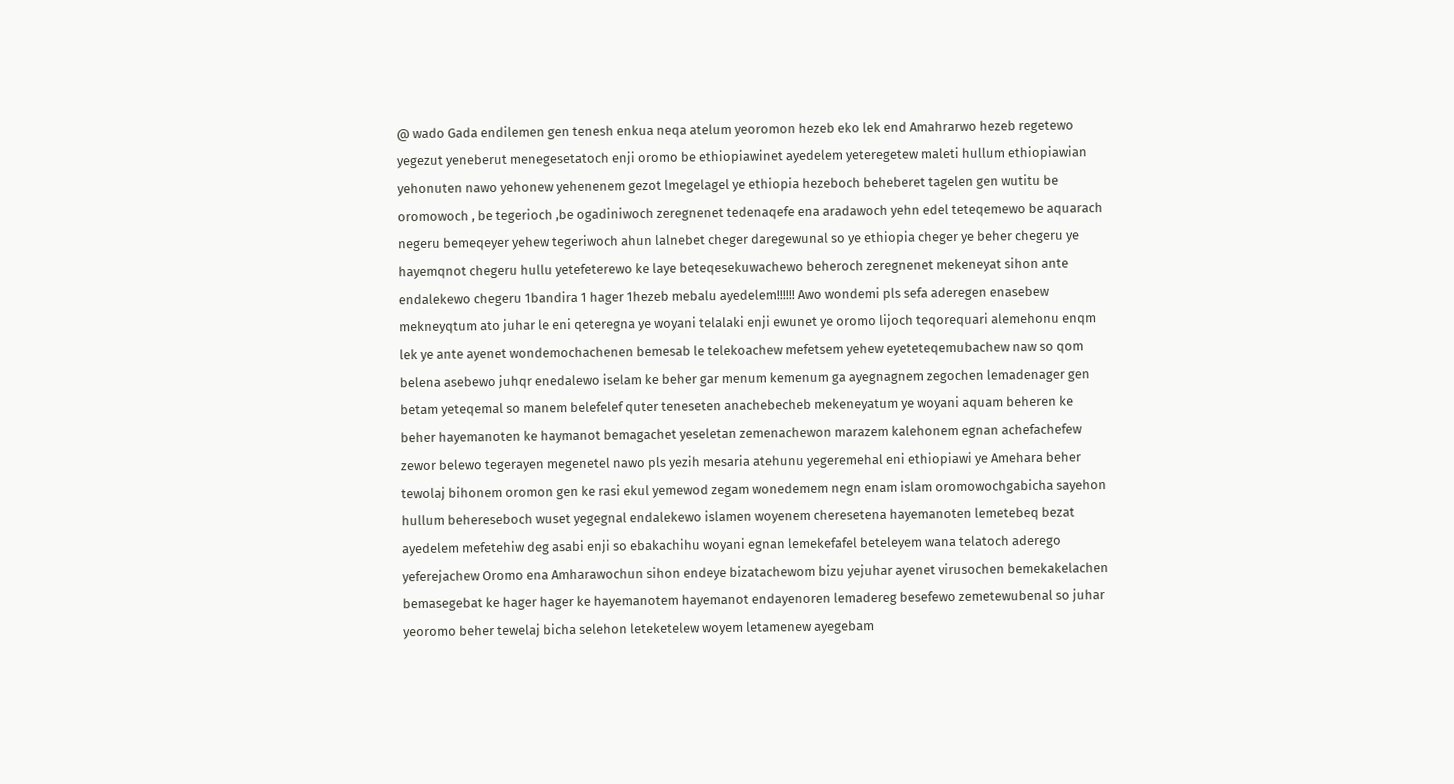@ wado Gada endilemen gen tenesh enkua neqa atelum yeoromon hezeb eko lek end Amahrarwo hezeb regetewo yegezut yeneberut menegesetatoch enji oromo be ethiopiawinet ayedelem yeteregetew maleti hullum ethiopiawian yehonuten nawo yehonew yehenenem gezot lmegelagel ye ethiopia hezeboch beheberet tagelen gen wutitu be oromowoch , be tegerioch ,be ogadiniwoch zeregnenet tedenaqefe ena aradawoch yehn edel teteqemewo be aquarach negeru bemeqeyer yehew tegeriwoch ahun lalnebet cheger daregewunal so ye ethiopia cheger ye beher chegeru ye hayemqnot chegeru hullu yetefeterewo ke laye beteqesekuwachewo beheroch zeregnenet mekeneyat sihon ante endalekewo chegeru 1bandira 1 hager 1hezeb mebalu ayedelem!!!!!! Awo wondemi pls sefa aderegen enasebew mekneyqtum ato juhar le eni qeteregna ye woyani telalaki enji ewunet ye oromo lijoch teqorequari alemehonu enqm lek ye ante ayenet wondemochachenen bemesab le telekoachew mefetsem yehew eyeteteqemubachew naw so qom belena asebewo juhqr enedalewo iselam ke beher gar menum kemenum ga ayegnagnem zegochen lemadenager gen betam yeteqemal so manem belefelef quter teneseten anachebecheb mekeneyatum ye woyani aquam beheren ke beher hayemanoten ke haymanot bemagachet yeseletan zemenachewon marazem kalehonem egnan achefachefew zewor belewo tegerayen megenetel nawo pls yezih mesaria atehunu yegeremehal eni ethiopiawi ye Amehara beher tewolaj bihonem oromon gen ke rasi ekul yemewod zegam wonedemem negn enam islam oromowochgabicha sayehon hullum behereseboch wuset yegegnal endalekewo islamen woyenem cheresetena hayemanoten lemetebeq bezat ayedelem mefetehiw deg asabi enji so ebakachihu woyani egnan lemekefafel beteleyem wana telatoch aderego yeferejachew Oromo ena Amharawochun sihon endeye bizatachewom bizu yejuhar ayenet virusochen bemekakelachen bemasegebat ke hager hager ke hayemanotem hayemanot endayenoren lemadereg besefewo zemetewubenal so juhar yeoromo beher tewelaj bicha selehon leteketelew woyem letamenew ayegebam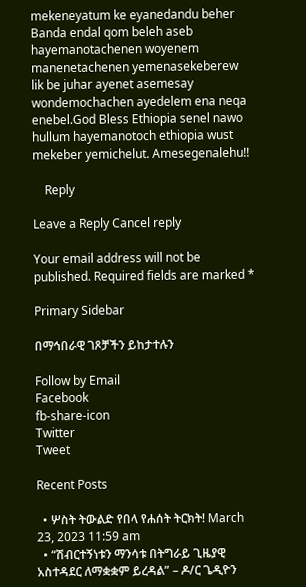mekeneyatum ke eyanedandu beher Banda endal qom beleh aseb hayemanotachenen woyenem manenetachenen yemenasekeberew lik be juhar ayenet asemesay wondemochachen ayedelem ena neqa enebel.God Bless Ethiopia senel nawo hullum hayemanotoch ethiopia wust mekeber yemichelut. Amesegenalehu!!

    Reply

Leave a Reply Cancel reply

Your email address will not be published. Required fields are marked *

Primary Sidebar

በማኅበራዊ ገጾቻችን ይከታተሉን

Follow by Email
Facebook
fb-share-icon
Twitter
Tweet

Recent Posts

  • ሦስት ትውልድ የበላ የሐሰት ትርክት! March 23, 2023 11:59 am
  • “ሽብርተኝነቱን ማንሳቱ በትግራይ ጊዜያዊ አስተዳደር ለማቋቋም ይረዳል” – ዶ/ር ጌዲዮን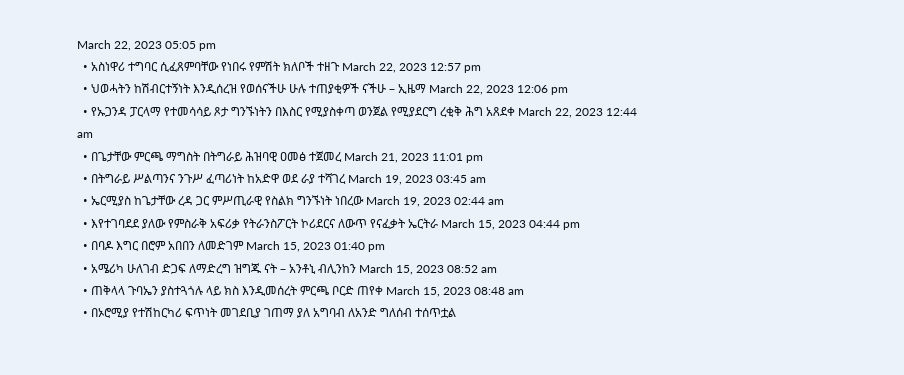March 22, 2023 05:05 pm
  • አስነዋሪ ተግባር ሲፈጸምባቸው የነበሩ የምሽት ክለቦች ተዘጉ March 22, 2023 12:57 pm
  • ህወሓትን ከሽብርተኝነት እንዲሰረዝ የወሰናችሁ ሁሉ ተጠያቂዎች ናችሁ – ኢዜማ March 22, 2023 12:06 pm
  • የኡጋንዳ ፓርላማ የተመሳሳይ ጾታ ግንኙነትን በእስር የሚያስቀጣ ወንጀል የሚያደርግ ረቂቅ ሕግ አጸደቀ March 22, 2023 12:44 am
  • በጌታቸው ምርጫ ማግስት በትግራይ ሕዝባዊ ዐመፅ ተጀመረ March 21, 2023 11:01 pm
  • በትግራይ ሥልጣንና ንጉሥ ፈጣሪነት ከአድዋ ወደ ራያ ተሻገረ March 19, 2023 03:45 am
  • ኤርሚያስ ከጌታቸው ረዳ ጋር ምሥጢራዊ የስልክ ግንኙነት ነበረው March 19, 2023 02:44 am
  • እየተገባደደ ያለው የምስራቅ አፍሪቃ የትራንስፖርት ኮሪደርና ለውጥ የናፈቃት ኤርትራ March 15, 2023 04:44 pm
  • በባዶ እግር በሮም አበበን ለመድገም March 15, 2023 01:40 pm
  • አሜሪካ ሁለገብ ድጋፍ ለማድረግ ዝግጁ ናት – አንቶኒ ብሊንከን March 15, 2023 08:52 am
  • ጠቅላላ ጉባኤን ያስተጓጎሉ ላይ ክስ እንዲመሰረት ምርጫ ቦርድ ጠየቀ March 15, 2023 08:48 am
  • በኦሮሚያ የተሽከርካሪ ፍጥነት መገደቢያ ገጠማ ያለ አግባብ ለአንድ ግለሰብ ተሰጥቷል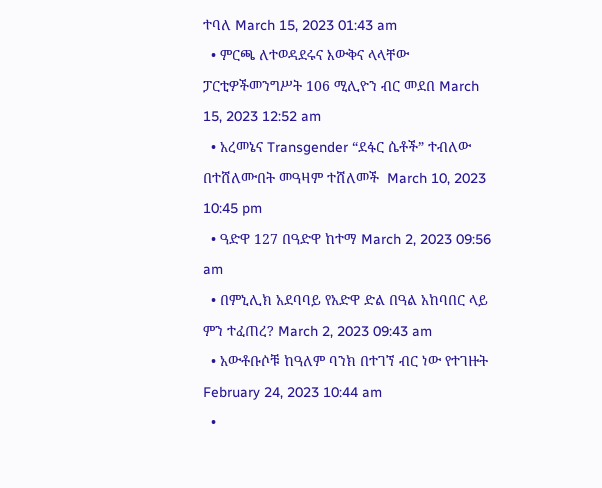ተባለ March 15, 2023 01:43 am
  • ምርጫ ለተወዳደሩና እውቅና ላላቸው ፓርቲዎችመንግሥት 106 ሚሊዮን ብር መደበ March 15, 2023 12:52 am
  • አረመኔና Transgender “ደፋር ሴቶች” ተብለው በተሸለሙበት መዓዛም ተሸለመች  March 10, 2023 10:45 pm
  • ዓድዋ 127 በዓድዋ ከተማ March 2, 2023 09:56 am
  • በምኒሊክ አደባባይ የአድዋ ድል በዓል አከባበር ላይ ምን ተፈጠረ? March 2, 2023 09:43 am
  • አውቶቡሶቹ ከዓለም ባንክ በተገኘ ብር ነው የተገዙት February 24, 2023 10:44 am
  •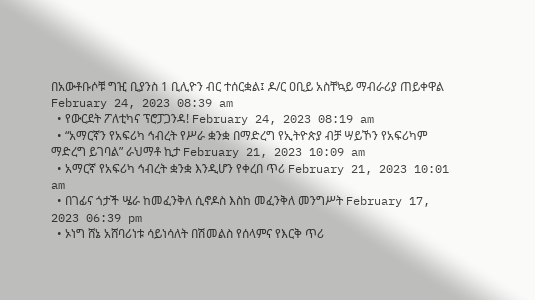በአውቶቡሶቹ ግዢ ቢያንስ 1 ቢሊዮን ብር ተሰርቋል፤ ዶ/ር ዐቢይ አስቸኳይ ማብራሪያ ጠይቀዋል February 24, 2023 08:39 am
  • የውርደት ፖለቲካና ፕሮፓጋንዳ! February 24, 2023 08:19 am
  • “አማርኛን የአፍሪካ ኅብረት የሥራ ቋንቋ በማድረግ የኢትዮጵያ ብቻ ሣይኾን የአፍሪካም ማድረግ ይገባል” ራህማቶ ኪታ February 21, 2023 10:09 am
  • አማርኛ የአፍሪካ ኅብረት ቋንቋ እንዲሆን የቀረበ ጥሪ February 21, 2023 10:01 am
  • በገፊና ጎታች ሤራ ከመፈንቅለ ሲኖዶስ እስከ መፈንቅለ መንግሥት February 17, 2023 06:39 pm
  • ኦነግ ሸኔ አሸባሪነቱ ሳይነሳለት በሽመልስ የሰላምና የእርቅ ጥሪ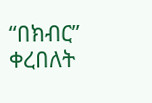“በክብር” ቀረበለት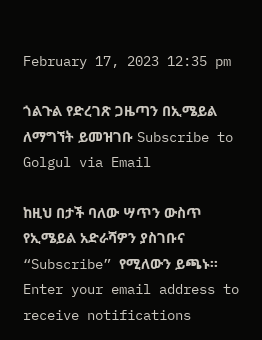February 17, 2023 12:35 pm

ጎልጉል የድረገጽ ጋዜጣን በኢሜይል ለማግኘት ይመዝገቡ Subscribe to Golgul via Email

ከዚህ በታች ባለው ሣጥን ውስጥ የኢሜይል አድራሻዎን ያስገቡና “Subscribe” የሚለውን ይጫኑ፡፡
Enter your email address to receive notifications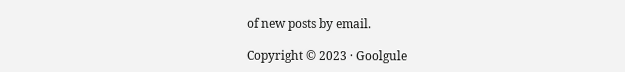of new posts by email.

Copyright © 2023 · Goolgule